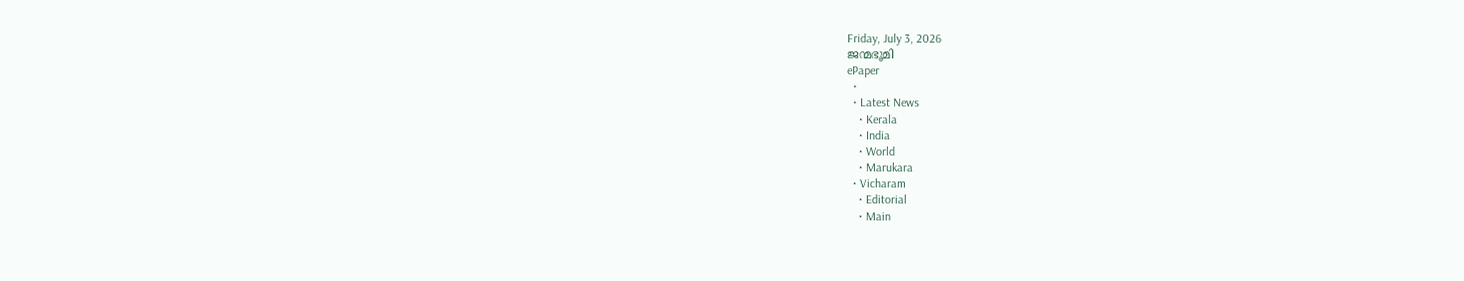Friday, July 3, 2026
ജന്മഭൂമി
ePaper
  •
  • Latest News
    • Kerala
    • India
    • World
    • Marukara
  • Vicharam
    • Editorial
    • Main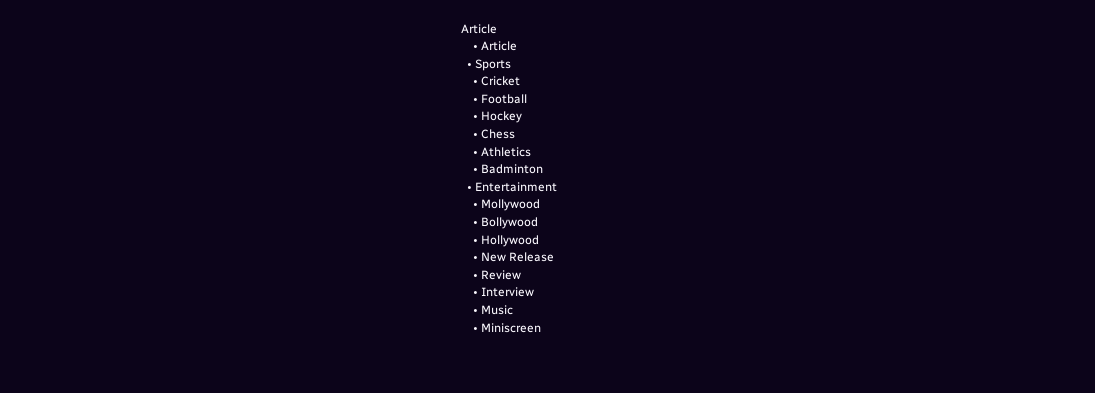Article
    • Article
  • Sports
    • Cricket
    • Football
    • Hockey
    • Chess
    • Athletics
    • Badminton
  • Entertainment
    • Mollywood
    • Bollywood
    • Hollywood
    • New Release
    • Review
    • Interview
    • Music
    • Miniscreen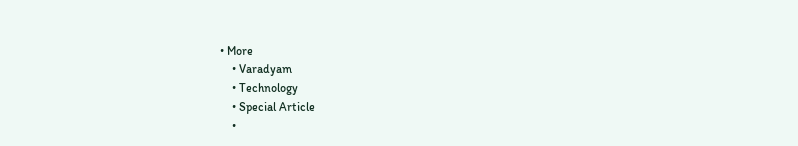• More
    • Varadyam
    • Technology
    • Special Article
    •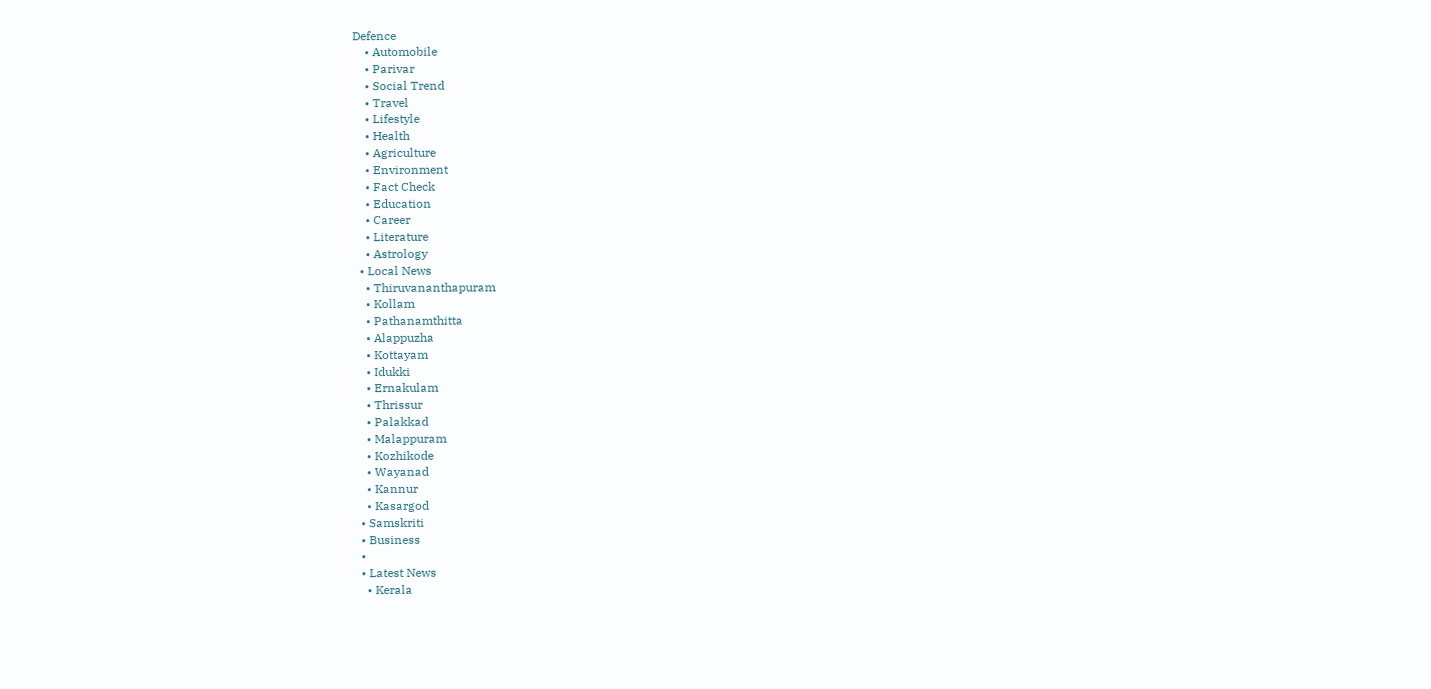Defence
    • Automobile
    • Parivar
    • Social Trend
    • Travel
    • Lifestyle
    • Health
    • Agriculture
    • Environment
    • Fact Check
    • Education
    • Career
    • Literature
    • Astrology
  • Local News
    • Thiruvananthapuram
    • Kollam
    • Pathanamthitta
    • Alappuzha
    • Kottayam
    • Idukki
    • Ernakulam
    • Thrissur
    • Palakkad
    • Malappuram
    • Kozhikode
    • Wayanad
    • Kannur
    • Kasargod
  • Samskriti
  • Business
  •
  • Latest News
    • Kerala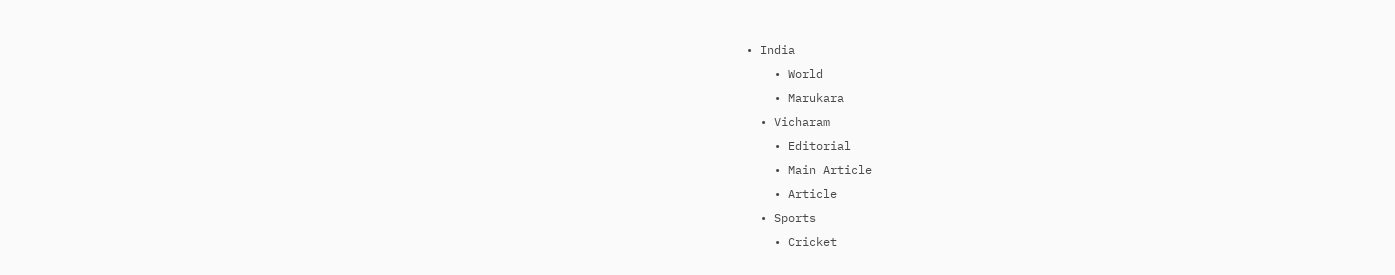• India
    • World
    • Marukara
  • Vicharam
    • Editorial
    • Main Article
    • Article
  • Sports
    • Cricket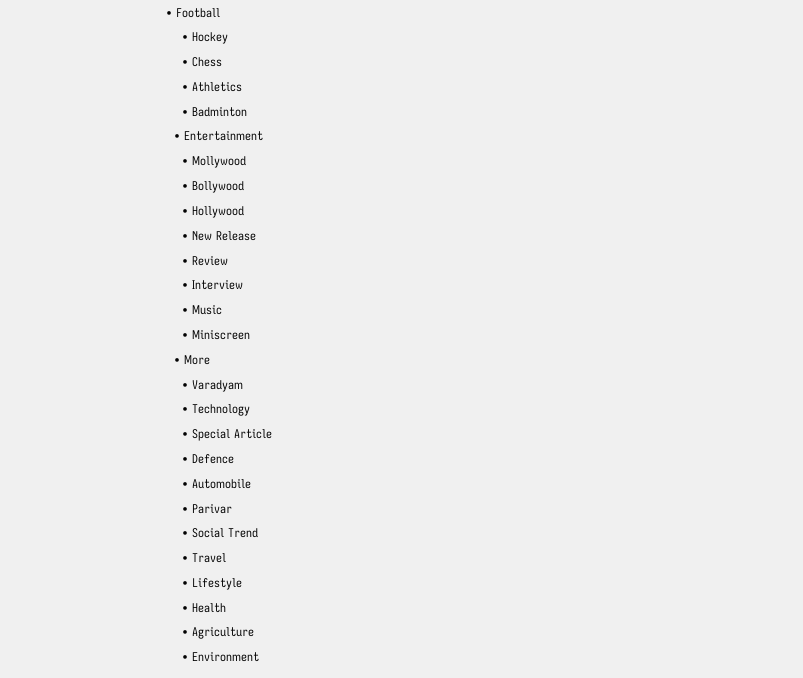• Football
    • Hockey
    • Chess
    • Athletics
    • Badminton
  • Entertainment
    • Mollywood
    • Bollywood
    • Hollywood
    • New Release
    • Review
    • Interview
    • Music
    • Miniscreen
  • More
    • Varadyam
    • Technology
    • Special Article
    • Defence
    • Automobile
    • Parivar
    • Social Trend
    • Travel
    • Lifestyle
    • Health
    • Agriculture
    • Environment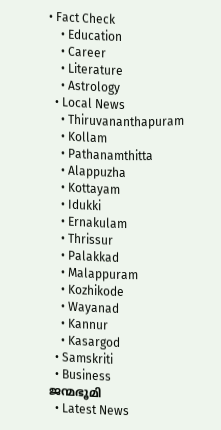• Fact Check
    • Education
    • Career
    • Literature
    • Astrology
  • Local News
    • Thiruvananthapuram
    • Kollam
    • Pathanamthitta
    • Alappuzha
    • Kottayam
    • Idukki
    • Ernakulam
    • Thrissur
    • Palakkad
    • Malappuram
    • Kozhikode
    • Wayanad
    • Kannur
    • Kasargod
  • Samskriti
  • Business
ജന്മഭൂമി
  • Latest News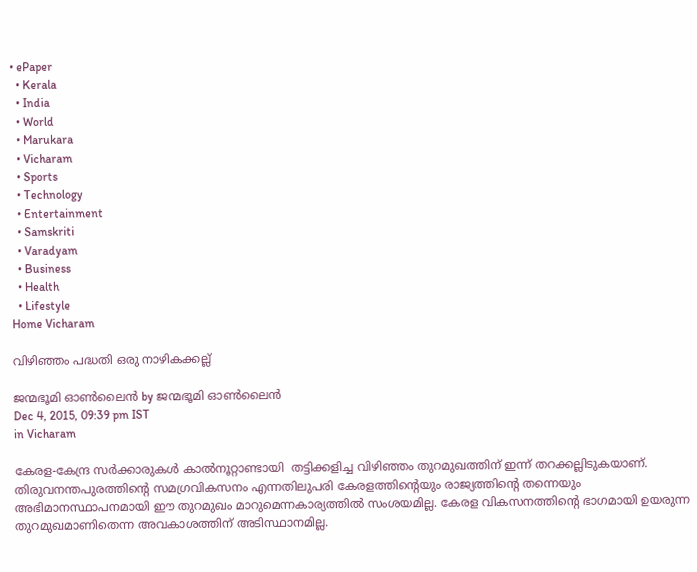• ePaper
  • Kerala
  • India
  • World
  • Marukara
  • Vicharam
  • Sports
  • Technology
  • Entertainment
  • Samskriti
  • Varadyam
  • Business
  • Health
  • Lifestyle
Home Vicharam

വിഴിഞ്ഞം പദ്ധതി ഒരു നാഴികക്കല്ല്

ജന്മഭൂമി ഓണ്‍ലൈന്‍ by ജന്മഭൂമി ഓണ്‍ലൈന്‍
Dec 4, 2015, 09:39 pm IST
in Vicharam

കേരള-കേന്ദ്ര സര്‍ക്കാരുകള്‍ കാല്‍നൂറ്റാണ്ടായി  തട്ടിക്കളിച്ച വിഴിഞ്ഞം തുറമുഖത്തിന് ഇന്ന് തറക്കല്ലിടുകയാണ്. തിരുവനന്തപുരത്തിന്റെ സമഗ്രവികസനം എന്നതിലുപരി കേരളത്തിന്റെയും രാജ്യത്തിന്റെ തന്നെയും അഭിമാനസ്ഥാപനമായി ഈ തുറമുഖം മാറുമെന്നകാര്യത്തില്‍ സംശയമില്ല. കേരള വികസനത്തിന്റെ ഭാഗമായി ഉയരുന്ന തുറമുഖമാണിതെന്ന അവകാശത്തിന് അടിസ്ഥാനമില്ല.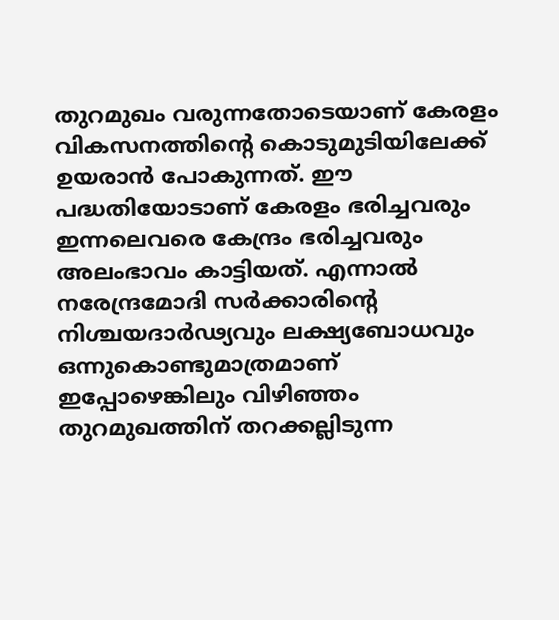തുറമുഖം വരുന്നതോടെയാണ് കേരളം വികസനത്തിന്റെ കൊടുമുടിയിലേക്ക് ഉയരാന്‍ പോകുന്നത്. ഈ പദ്ധതിയോടാണ് കേരളം ഭരിച്ചവരും ഇന്നലെവരെ കേന്ദ്രം ഭരിച്ചവരും അലംഭാവം കാട്ടിയത്. എന്നാല്‍ നരേന്ദ്രമോദി സര്‍ക്കാരിന്റെ നിശ്ചയദാര്‍ഢ്യവും ലക്ഷ്യബോധവും ഒന്നുകൊണ്ടുമാത്രമാണ് ഇപ്പോഴെങ്കിലും വിഴിഞ്ഞം തുറമുഖത്തിന് തറക്കല്ലിടുന്ന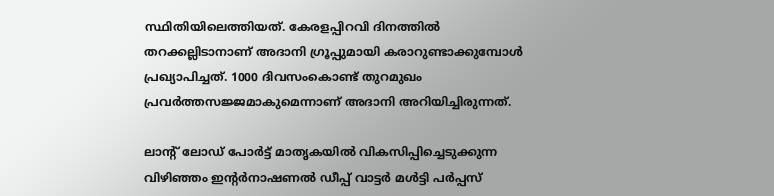സ്ഥിതിയിലെത്തിയത്. കേരളപ്പിറവി ദിനത്തില്‍ തറക്കല്ലിടാനാണ് അദാനി ഗ്രൂപ്പുമായി കരാറുണ്ടാക്കുമ്പോള്‍ പ്രഖ്യാപിച്ചത്. 1000 ദിവസംകൊണ്ട് തുറമുഖം   പ്രവര്‍ത്തസജ്ജമാകുമെന്നാണ് അദാനി അറിയിച്ചിരുന്നത്.

ലാന്റ് ലോഡ് പോര്‍ട്ട് മാതൃകയില്‍ വികസിപ്പിച്ചെടുക്കുന്ന വിഴിഞ്ഞം ഇന്റര്‍നാഷണല്‍ ഡീപ്പ് വാട്ടര്‍ മള്‍ട്ടി പര്‍പ്പസ്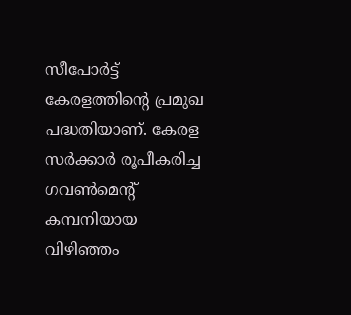സീപോര്‍ട്ട് കേരളത്തിന്റെ പ്രമുഖ പദ്ധതിയാണ്. കേരള സര്‍ക്കാര്‍ രൂപീകരിച്ച ഗവണ്‍മെന്റ് കമ്പനിയായ വിഴിഞ്ഞം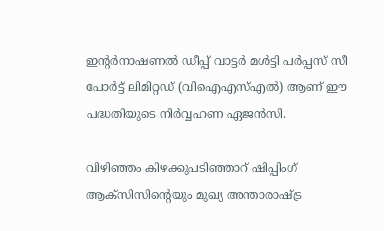ഇന്റര്‍നാഷണല്‍ ഡീപ്പ് വാട്ടര്‍ മള്‍ട്ടി പര്‍പ്പസ് സീ പോര്‍ട്ട് ലിമിറ്റഡ് (വിഐഎസ്എല്‍) ആണ് ഈ പദ്ധതിയുടെ നിര്‍വ്വഹണ ഏജന്‍സി.

വിഴിഞ്ഞം കിഴക്കുപടിഞ്ഞാറ് ഷിപ്പിംഗ് ആക്‌സിസിന്റെയും മുഖ്യ അന്താരാഷ്‌ട്ര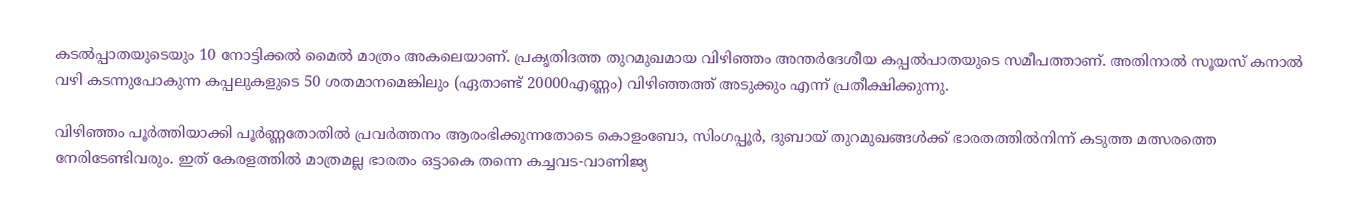കടല്‍പ്പാതയുടെയും 10 നോട്ടിക്കല്‍ മൈല്‍ മാത്രം അകലെയാണ്. പ്രകൃതിദത്ത തുറമുഖമായ വിഴിഞ്ഞം അന്തര്‍ദേശീയ കപ്പല്‍പാതയുടെ സമീപത്താണ്. അതിനാല്‍ സൂയസ് കനാല്‍ വഴി കടന്നുപോകുന്ന കപ്പലുകളുടെ 50 ശതമാനമെങ്കിലും (ഏതാണ്ട് 20000എണ്ണം) വിഴിഞ്ഞത്ത് അടുക്കും എന്ന് പ്രതീക്ഷിക്കുന്നു.

വിഴിഞ്ഞം പൂര്‍ത്തിയാക്കി പൂര്‍ണ്ണതോതില്‍ പ്രവര്‍ത്തനം ആരംഭിക്കുന്നതോടെ കൊളംബോ, സിംഗപ്പൂര്‍, ദുബായ് തുറമുഖങ്ങള്‍ക്ക് ഭാരതത്തില്‍നിന്ന് കടുത്ത മത്സരത്തെ നേരിടേണ്ടിവരും. ഇത് കേരളത്തില്‍ മാത്രമല്ല ഭാരതം ഒട്ടാകെ തന്നെ കച്ചവട-വാണിജ്യ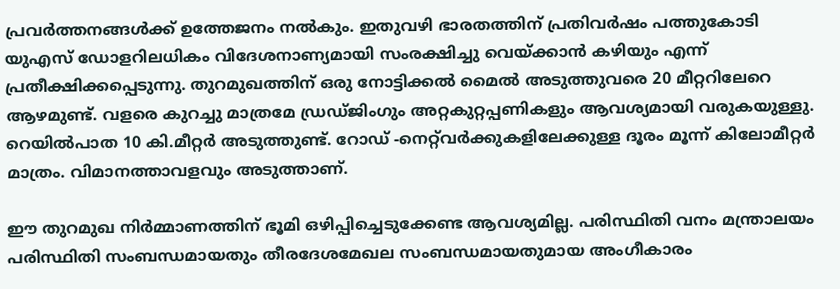പ്രവര്‍ത്തനങ്ങള്‍ക്ക് ഉത്തേജനം നല്‍കും. ഇതുവഴി ഭാരതത്തിന് പ്രതിവര്‍ഷം പത്തുകോടി യുഎസ് ഡോളറിലധികം വിദേശനാണ്യമായി സംരക്ഷിച്ചു വെയ്‌ക്കാന്‍ കഴിയും എന്ന് പ്രതീക്ഷിക്കപ്പെടുന്നു. തുറമുഖത്തിന് ഒരു നോട്ടിക്കല്‍ മൈല്‍ അടുത്തുവരെ 20 മീറ്ററിലേറെ ആഴമുണ്ട്. വളരെ കുറച്ചു മാത്രമേ ഡ്രഡ്ജിംഗും അറ്റകുറ്റപ്പണികളും ആവശ്യമായി വരുകയുള്ളു. റെയില്‍പാത 10 കി.മീറ്റര്‍ അടുത്തുണ്ട്. റോഡ് -നെറ്റ്‌വര്‍ക്കുകളിലേക്കുള്ള ദൂരം മൂന്ന് കിലോമീറ്റര്‍ മാത്രം. വിമാനത്താവളവും അടുത്താണ്.

ഈ തുറമുഖ നിര്‍മ്മാണത്തിന് ഭൂമി ഒഴിപ്പിച്ചെടുക്കേണ്ട ആവശ്യമില്ല. പരിസ്ഥിതി വനം മന്ത്രാലയം പരിസ്ഥിതി സംബന്ധമായതും തീരദേശമേഖല സംബന്ധമായതുമായ അംഗീകാരം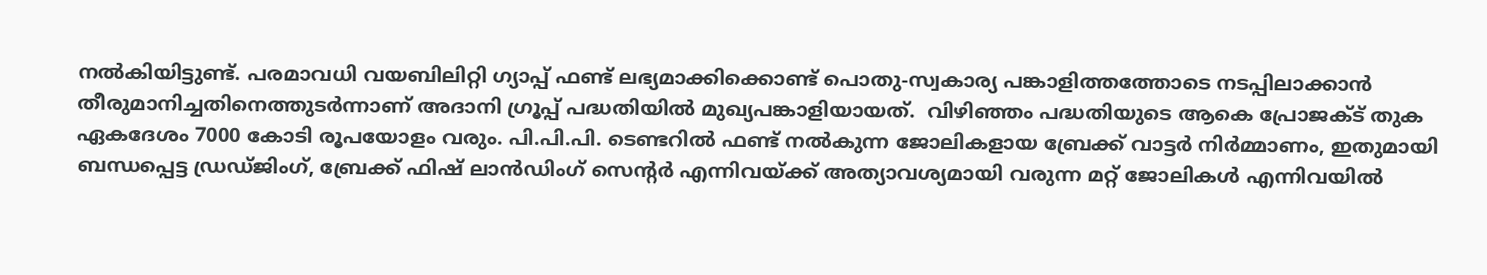നല്‍കിയിട്ടുണ്ട്. പരമാവധി വയബിലിറ്റി ഗ്യാപ്പ് ഫണ്ട് ലഭ്യമാക്കിക്കൊണ്ട് പൊതു-സ്വകാര്യ പങ്കാളിത്തത്തോടെ നടപ്പിലാക്കാന്‍ തീരുമാനിച്ചതിനെത്തുടര്‍ന്നാണ് അദാനി ഗ്രൂപ്പ് പദ്ധതിയില്‍ മുഖ്യപങ്കാളിയായത്.  വിഴിഞ്ഞം പദ്ധതിയുടെ ആകെ പ്രോജക്ട് തുക ഏകദേശം 7000 കോടി രൂപയോളം വരും. പി.പി.പി. ടെണ്ടറില്‍ ഫണ്ട് നല്‍കുന്ന ജോലികളായ ബ്രേക്ക് വാട്ടര്‍ നിര്‍മ്മാണം, ഇതുമായി ബന്ധപ്പെട്ട ഡ്രഡ്ജിംഗ്, ബ്രേക്ക് ഫിഷ് ലാന്‍ഡിംഗ് സെന്റര്‍ എന്നിവയ്‌ക്ക് അത്യാവശ്യമായി വരുന്ന മറ്റ് ജോലികള്‍ എന്നിവയില്‍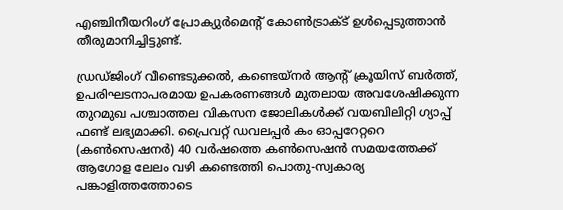എഞ്ചിനീയറിംഗ് പ്രോക്യുര്‍മെന്റ് കോണ്‍ട്രാക്ട് ഉള്‍പ്പെടുത്താന്‍ തീരുമാനിച്ചിട്ടുണ്ട്.

ഡ്രഡ്ജിംഗ് വീണ്ടെടുക്കല്‍, കണ്ടെയ്‌നര്‍ ആന്റ് ക്രൂയിസ് ബര്‍ത്ത്, ഉപരിഘടനാപരമായ ഉപകരണങ്ങള്‍ മുതലായ അവശേഷിക്കുന്ന തുറമുഖ പശ്ചാത്തല വികസന ജോലികള്‍ക്ക് വയബിലിറ്റി ഗ്യാപ്പ് ഫണ്ട് ലഭ്യമാക്കി. പ്രൈവറ്റ് ഡവലപ്പര്‍ കം ഓപ്പറേറ്ററെ (കണ്‍സെഷനര്‍) 40 വര്‍ഷത്തെ കണ്‍സെഷന്‍ സമയത്തേക്ക് ആഗോള ലേലം വഴി കണ്ടെത്തി പൊതു-സ്വകാര്യ പങ്കാളിത്തത്തോടെ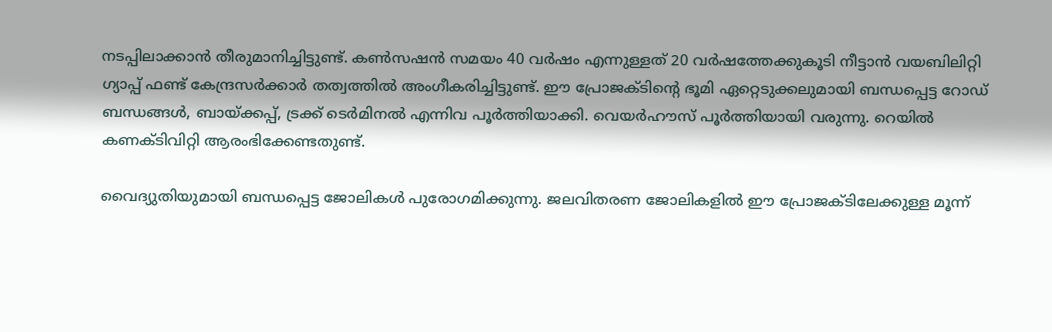നടപ്പിലാക്കാന്‍ തീരുമാനിച്ചിട്ടുണ്ട്. കണ്‍സഷന്‍ സമയം 40 വര്‍ഷം എന്നുള്ളത് 20 വര്‍ഷത്തേക്കുകൂടി നീട്ടാന്‍ വയബിലിറ്റി ഗ്യാപ്പ് ഫണ്ട് കേന്ദ്രസര്‍ക്കാര്‍ തത്വത്തില്‍ അംഗീകരിച്ചിട്ടുണ്ട്. ഈ പ്രോജക്ടിന്റെ ഭൂമി ഏറ്റെടുക്കലുമായി ബന്ധപ്പെട്ട റോഡ് ബന്ധങ്ങള്‍, ബായ്‌ക്കപ്പ്, ട്രക്ക് ടെര്‍മിനല്‍ എന്നിവ പൂര്‍ത്തിയാക്കി. വെയര്‍ഹൗസ് പൂര്‍ത്തിയായി വരുന്നു. റെയില്‍ കണക്ടിവിറ്റി ആരംഭിക്കേണ്ടതുണ്ട്.

വൈദ്യുതിയുമായി ബന്ധപ്പെട്ട ജോലികള്‍ പുരോഗമിക്കുന്നു. ജലവിതരണ ജോലികളില്‍ ഈ പ്രോജക്ടിലേക്കുള്ള മൂന്ന്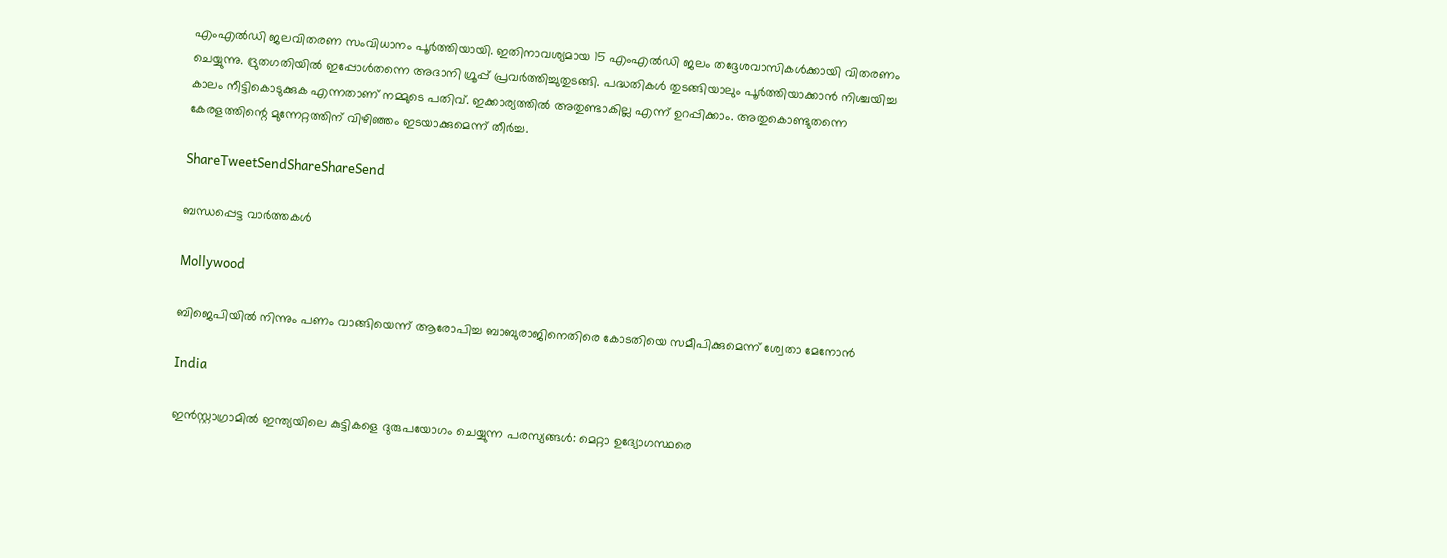എംഎല്‍ഡി ജലവിതരണ സംവിധാനം പൂര്‍ത്തിയായി. ഇതിനാവശ്യമായ 15 എംഎല്‍ഡി ജലം തദ്ദേശവാസികള്‍ക്കായി വിതരണം ചെയ്യുന്നു. ദ്രുതഗതിയില്‍ ഇപ്പോള്‍തന്നെ അദാനി ഗ്രൂപ്പ് പ്രവര്‍ത്തിച്ചുതുടങ്ങി. പദ്ധതികള്‍ തുടങ്ങിയാലും പൂര്‍ത്തിയാക്കാന്‍ നിശ്ചയിച്ച കാലം നീട്ടികൊടുക്കുക എന്നതാണ് നമ്മുടെ പതിവ്. ഇക്കാര്യത്തില്‍ അതുണ്ടാകില്ല എന്ന് ഉറപ്പിക്കാം. അതുകൊണ്ടുതന്നെ കേരളത്തിന്റെ മുന്നേറ്റത്തിന് വിഴിഞ്ഞം ഇടയാക്കുമെന്ന് തീര്‍ച്ച.

ShareTweetSendShareShareSend

ബന്ധപ്പെട്ട വാര്‍ത്തകള്‍

Mollywood

ബിജെപിയില്‍ നിന്നും പണം വാങ്ങിയെന്ന് ആരോപിച്ച ബാബുരാജിനെതിരെ കോടതിയെ സമീപിക്കുമെന്ന് ശ്വേതാ മേനോന്‍

India

ഇൻസ്റ്റാഗ്രാമിൽ ഇന്ത്യയിലെ കുട്ടികളെ ദുരുപയോഗം ചെയ്യുന്ന പരസ്യങ്ങൾ: മെറ്റാ ഉദ്യോഗസ്ഥരെ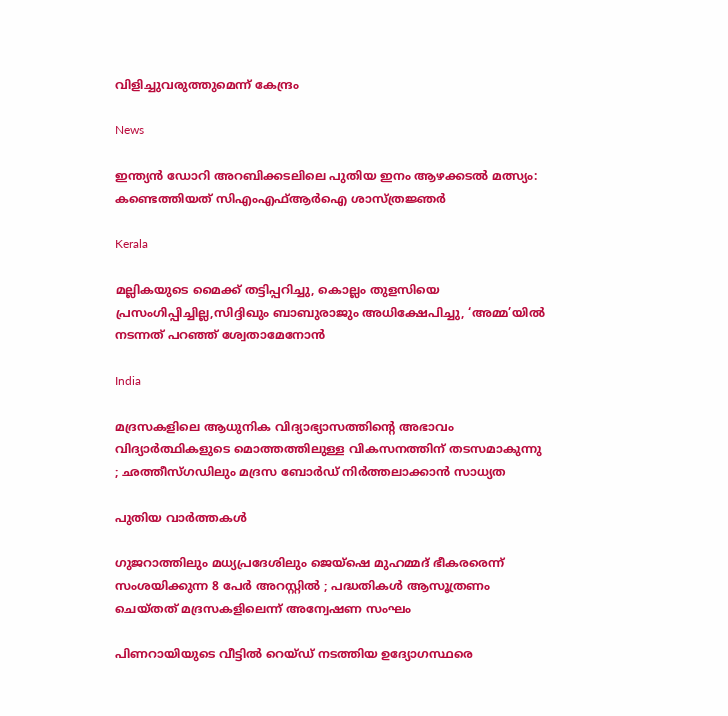വിളിച്ചുവരുത്തുമെന്ന് കേന്ദ്രം

News

ഇന്ത്യന്‍ ഡോറി അറബിക്കടലിലെ പുതിയ ഇനം ആഴക്കടല്‍ മത്സ്യം: കണ്ടെത്തിയത് സിഎംഎഫ്ആര്‍ഐ ശാസ്ത്രജ്ഞര്‍

Kerala

മല്ലികയുടെ മൈക്ക് തട്ടിപ്പറിച്ചു, കൊല്ലം തുളസിയെ പ്രസംഗിപ്പിച്ചില്ല,സിദ്ദിഖും ബാബുരാജും അധിക്ഷേപിച്ചു, ‘അമ്മ’യില്‍ നടന്നത് പറഞ്ഞ് ശ്വേതാമേനോന്‍

India

മദ്രസകളിലെ ആധുനിക വിദ്യാഭ്യാസത്തിന്റെ അഭാവം വിദ്യാർത്ഥികളുടെ മൊത്തത്തിലുള്ള വികസനത്തിന് തടസമാകുന്നു ; ഛത്തീസ്ഗഡിലും മദ്രസ ബോർഡ് നിർത്തലാക്കാൻ സാധ്യത

പുതിയ വാര്‍ത്തകള്‍

ഗുജറാത്തിലും മധ്യപ്രദേശിലും ജെയ്‌ഷെ മുഹമ്മദ് ഭീകരരെന്ന് സംശയിക്കുന്ന 8 പേർ അറസ്റ്റിൽ ; പദ്ധതികൾ ആസൂത്രണം ചെയ്തത് മദ്രസകളിലെന്ന് അന്വേഷണ സംഘം

പിണറായിയുടെ വീട്ടില്‍ റെയ്ഡ് നടത്തിയ ഉദ്യോഗസ്ഥരെ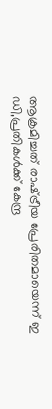ആക്രമിച്ചത് രാഷ്‌ട്രീയ പ്രേരിതമായെന്ന് ഇ ഡി,പ്രതികള്‍ക്ക് കേന്ദ്ര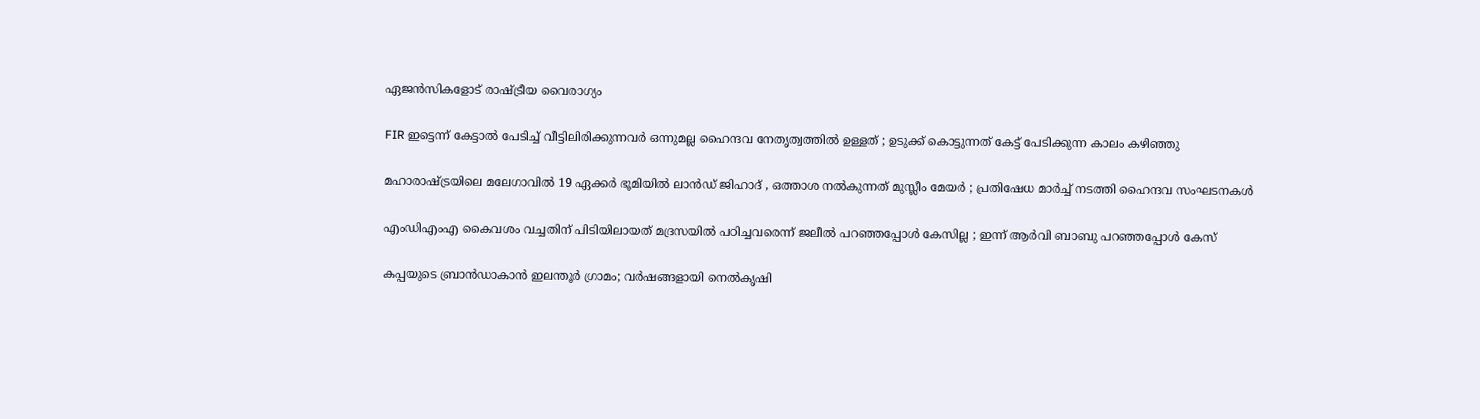ഏജന്‍സികളോട് രാഷ്‌ട്രീയ വൈരാഗ്യം

FIR ഇട്ടെന്ന് കേട്ടാൽ പേടിച്ച് വീട്ടിലിരിക്കുന്നവർ ഒന്നുമല്ല ഹൈന്ദവ നേതൃത്വത്തിൽ ഉള്ളത് ; ഉടുക്ക് കൊട്ടുന്നത് കേട്ട് പേടിക്കുന്ന കാലം കഴിഞ്ഞു

മഹാരാഷ്‌ട്രയിലെ മലേഗാവിൽ 19 ഏക്കർ ഭൂമിയിൽ ലാൻഡ് ജിഹാദ് , ഒത്താശ നൽകുന്നത് മുസ്ലീം മേയർ ; പ്രതിഷേധ മാർച്ച് നടത്തി ഹൈന്ദവ സംഘടനകൾ

എംഡിഎംഎ കൈവശം വച്ചതിന് പിടിയിലായത് മദ്രസയിൽ പഠിച്ചവരെന്ന് ജലീൽ പറഞ്ഞപ്പോൾ കേസില്ല ; ഇന്ന് ആർവി ബാബു പറഞ്ഞപ്പോൾ കേസ്

കപ്പയുടെ ബ്രാൻഡാകാൻ ഇലന്തൂർ ഗ്രാമം; വര്‍ഷങ്ങളായി നെല്‍കൃഷി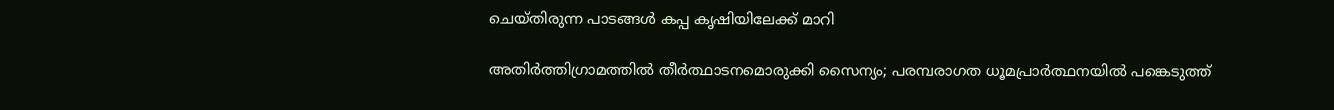ചെയ്തിരുന്ന പാടങ്ങൾ കപ്പ കൃഷിയിലേക്ക് മാറി

അതിര്‍ത്തിഗ്രാമത്തില്‍ തീര്‍ത്ഥാടനമൊരുക്കി സൈന്യം; പരമ്പരാഗത ധൂമപ്രാര്‍ത്ഥനയില്‍ പങ്കെടുത്ത്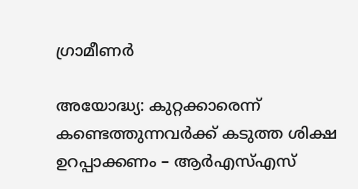ഗ്രാമീണർ

അയോദ്ധ്യ: കുറ്റക്കാരെന്ന് കണ്ടെത്തുന്നവര്‍ക്ക് കടുത്ത ശിക്ഷ ഉറപ്പാക്കണം – ആര്‍എസ്എസ്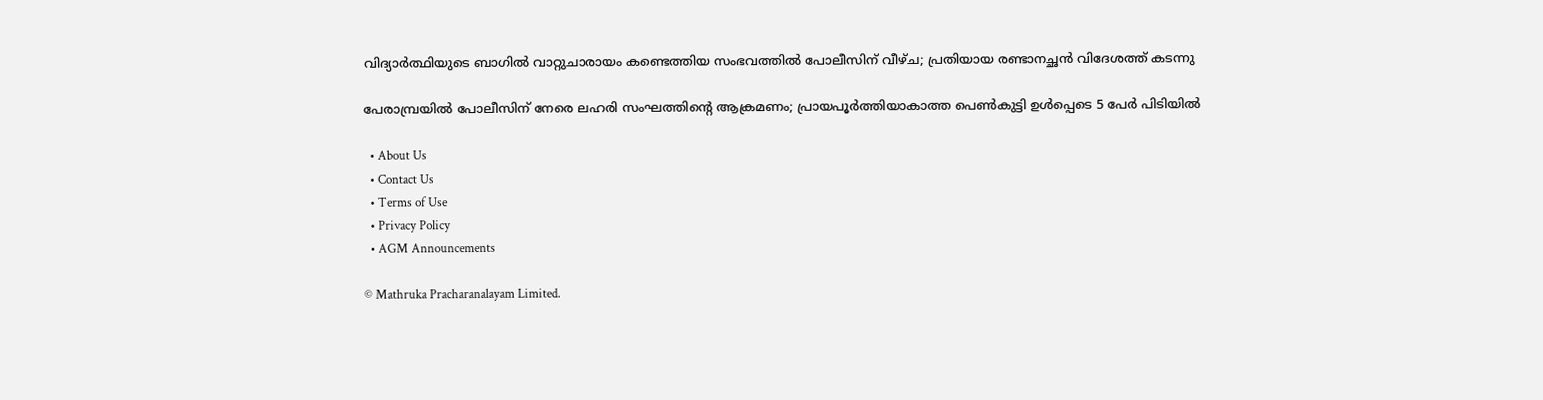വിദ്യാർത്ഥിയുടെ ബാഗിൽ വാറ്റുചാരായം കണ്ടെത്തിയ സംഭവത്തിൽ പോലീസിന് വീഴ്ച; പ്രതിയായ രണ്ടാനച്ഛൻ വിദേശത്ത് കടന്നു

പേരാമ്പ്രയിൽ പോലീസിന് നേരെ ലഹരി സംഘത്തിന്റെ ആക്രമണം; പ്രായപൂർത്തിയാകാത്ത പെൺകുട്ടി ഉൾപ്പെടെ 5 പേർ പിടിയിൽ

  • About Us
  • Contact Us
  • Terms of Use
  • Privacy Policy
  • AGM Announcements

© Mathruka Pracharanalayam Limited.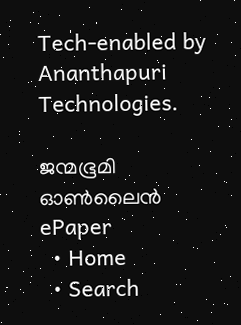Tech-enabled by Ananthapuri Technologies.

ജന്മഭൂമി ഓണ്‍ലൈന്‍
ePaper
  • Home
  • Search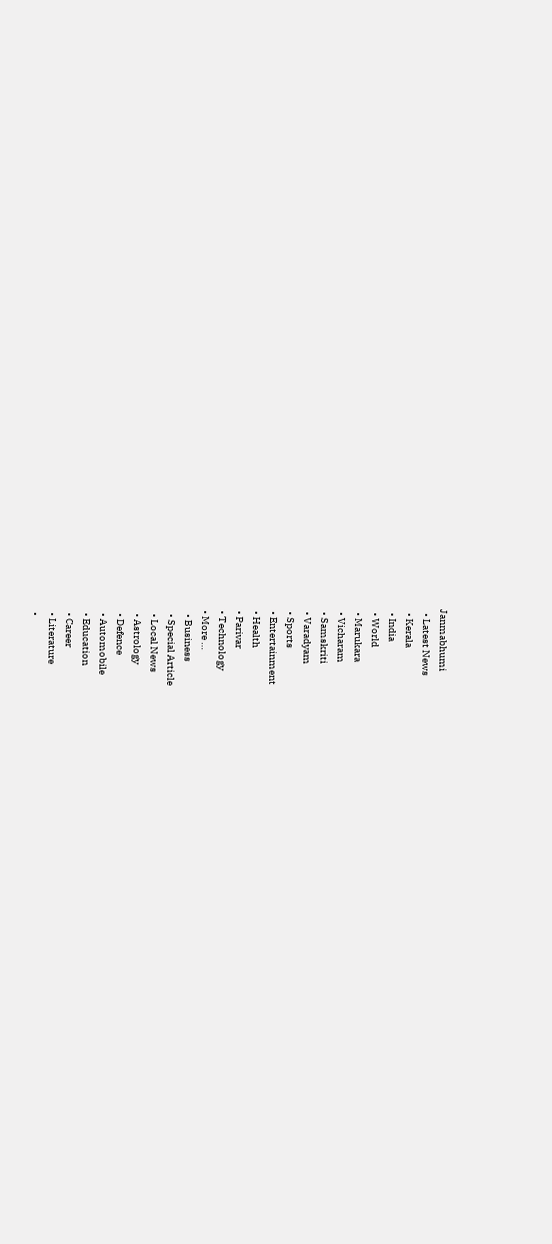Janmabhumi
  • Latest News
  • Kerala
  • India
  • World
  • Marukara
  • Vicharam
  • Samskriti
  • Varadyam
  • Sports
  • Entertainment
  • Health
  • Parivar
  • Technology
  • More …
    • Business
    • Special Article
    • Local News
    • Astrology
    • Defence
    • Automobile
    • Education
    • Career
    • Literature
    •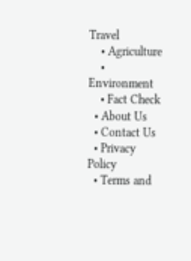Travel
    • Agriculture
    • Environment
    • Fact Check
  • About Us
  • Contact Us
  • Privacy Policy
  • Terms and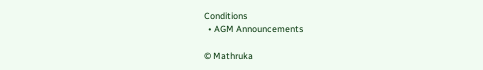Conditions
  • AGM Announcements

© Mathruka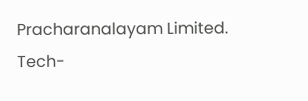Pracharanalayam Limited.
Tech-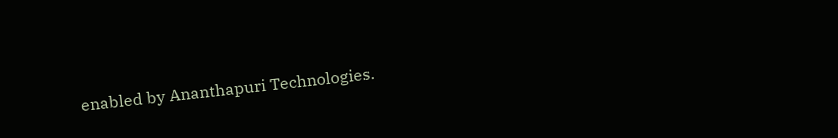enabled by Ananthapuri Technologies.